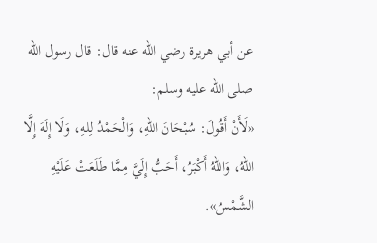عن أبي هريرة رضي الله عنه قال: قال رسول الله صلى الله عليه وسلم:
«لَأَنْ أَقُولَ: سُبْحَانَ اللهِ، وَالْحَمْدُ لِلهِ، وَلَا إِلَهَ إِلَّا اللهُ، وَاللهُ أَكْبَرُ، أَحَبُّ إِلَيَّ مِمَّا طَلَعَتْ عَلَيْهِ الشَّمْسُ».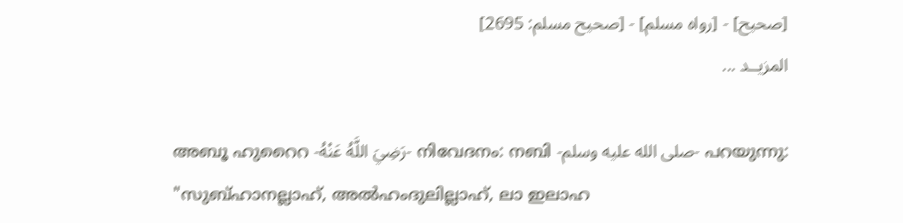[صحيح] - [رواه مسلم] - [صحيح مسلم: 2695]
المزيــد ...

അബൂ ഹുറൈറ -رَضِيَ اللَّهُ عَنْهُ- നിവേദനം: നബി -صلى الله عليه وسلم- പറയുന്നു:
"സുബ്ഹാനല്ലാഹ്, അൽഹംദുലില്ലാഹ്, ലാ ഇലാഹ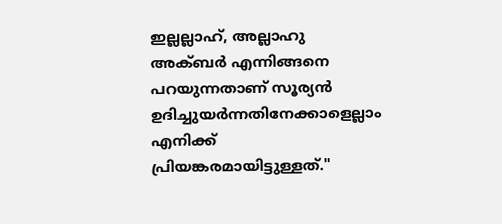ഇല്ലല്ലാഹ്, അല്ലാഹു അക്ബർ എന്നിങ്ങനെ പറയുന്നതാണ് സൂര്യൻ ഉദിച്ചുയർന്നതിനേക്കാളെല്ലാം എനിക്ക് പ്രിയങ്കരമായിട്ടുള്ളത്."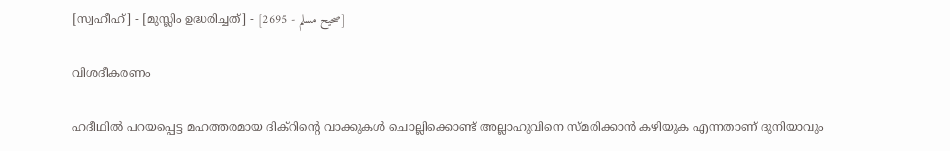[സ്വഹീഹ്] - [മുസ്ലിം ഉദ്ധരിച്ചത്] - [صحيح مسلم - 2695]

വിശദീകരണം

ഹദീഥിൽ പറയപ്പെട്ട മഹത്തരമായ ദിക്റിൻ്റെ വാക്കുകൾ ചൊല്ലിക്കൊണ്ട് അല്ലാഹുവിനെ സ്‌മരിക്കാൻ കഴിയുക എന്നതാണ് ദുനിയാവും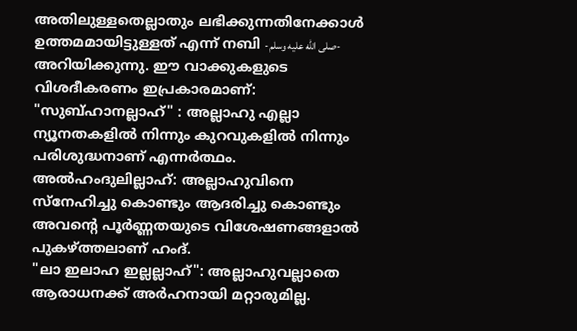അതിലുള്ളതെല്ലാതും ലഭിക്കുന്നതിനേക്കാൾ ഉത്തമമായിട്ടുള്ളത് എന്ന് നബി -صلى الله عليه وسلم- അറിയിക്കുന്നു. ഈ വാക്കുകളുടെ വിശദീകരണം ഇപ്രകാരമാണ്:
"സുബ്ഹാനല്ലാഹ്" : അല്ലാഹു എല്ലാ ന്യൂനതകളിൽ നിന്നും കുറവുകളിൽ നിന്നും പരിശുദ്ധനാണ് എന്നർത്ഥം.
അൽഹംദുലില്ലാഹ്: അല്ലാഹുവിനെ സ്നേഹിച്ചു കൊണ്ടും ആദരിച്ചു കൊണ്ടും അവൻ്റെ പൂർണ്ണതയുടെ വിശേഷണങ്ങളാൽ പുകഴ്ത്തലാണ് ഹംദ്.
"ലാ ഇലാഹ ഇല്ലല്ലാഹ്": അല്ലാഹുവല്ലാതെ ആരാധനക്ക് അർഹനായി മറ്റാരുമില്ല.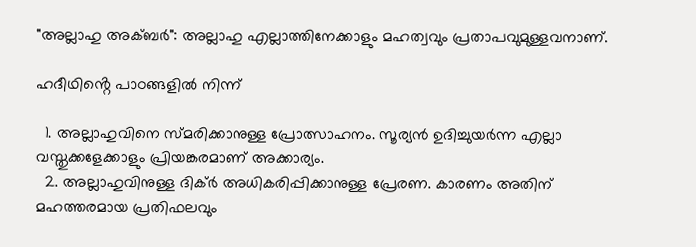"അല്ലാഹു അക്ബർ": അല്ലാഹു എല്ലാത്തിനേക്കാളും മഹത്വവും പ്രതാപവുമുള്ളവനാണ്.

ഹദീഥിൻ്റെ പാഠങ്ങളിൽ നിന്ന്

  1. അല്ലാഹുവിനെ സ്‌മരിക്കാനുള്ള പ്രോത്സാഹനം. സൂര്യൻ ഉദിച്ചുയർന്ന എല്ലാ വസ്തുക്കളേക്കാളും പ്രിയങ്കരമാണ് അക്കാര്യം.
  2. അല്ലാഹുവിനുള്ള ദിക്ർ അധികരിപ്പിക്കാനുള്ള പ്രേരണ. കാരണം അതിന് മഹത്തരമായ പ്രതിഫലവും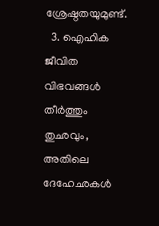ശ്രേഷ്ഠതയുമുണ്ട്.
  3. ഐഹിക ജീവിത വിഭവങ്ങൾ തീർത്തും തുഛവും, അതിലെ ദേഹേഛകൾ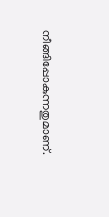നീങ്ങിപ്പോകുന്നതുമാണ്.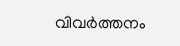വിവർത്തനം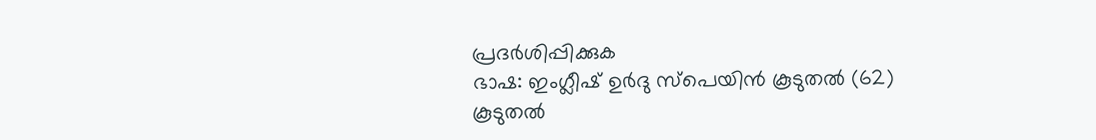പ്രദർശിപ്പിക്കുക
ഭാഷ: ഇംഗ്ലീഷ് ഉർദു സ്‌പെയിൻ കൂടുതൽ (62)
കൂടുതൽ